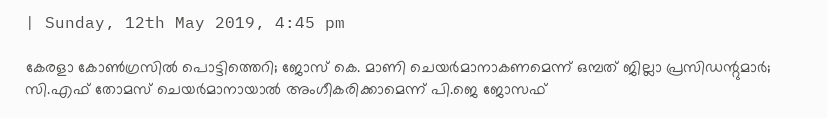| Sunday, 12th May 2019, 4:45 pm

കേരളാ കോണ്‍ഗ്രസില്‍ പൊട്ടിത്തെറി; ജോസ് കെ. മാണി ചെയര്‍മാനാകണമെന്ന് ഒമ്പത് ജില്ലാ പ്രസിഡന്റുമാര്‍; സി.എഫ് തോമസ് ചെയര്‍മാനായാല്‍ അംഗീകരിക്കാമെന്ന് പി.ജെ ജോസഫ്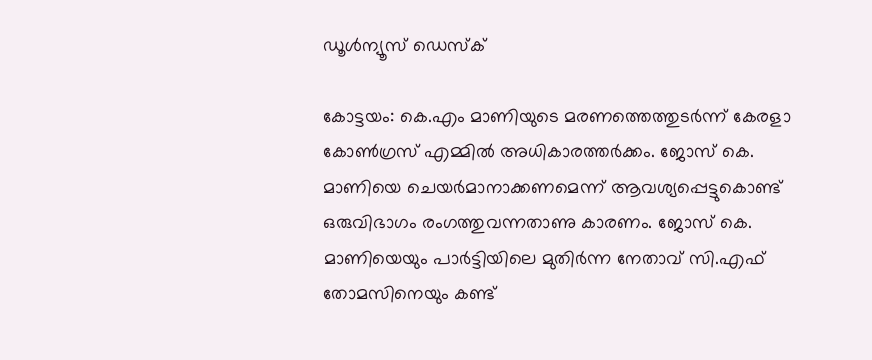ഡൂള്‍ന്യൂസ് ഡെസ്‌ക്

കോട്ടയം: കെ.എം മാണിയുടെ മരണത്തെത്തുടര്‍ന്ന് കേരളാ കോണ്‍ഗ്രസ് എമ്മില്‍ അധികാരത്തര്‍ക്കം. ജോസ് കെ. മാണിയെ ചെയര്‍മാനാക്കണമെന്ന് ആവശ്യപ്പെട്ടുകൊണ്ട് ഒരുവിഭാഗം രംഗത്തുവന്നതാണു കാരണം. ജോസ് കെ. മാണിയെയും പാര്‍ട്ടിയിലെ മുതിര്‍ന്ന നേതാവ് സി.എഫ് തോമസിനെയും കണ്ട്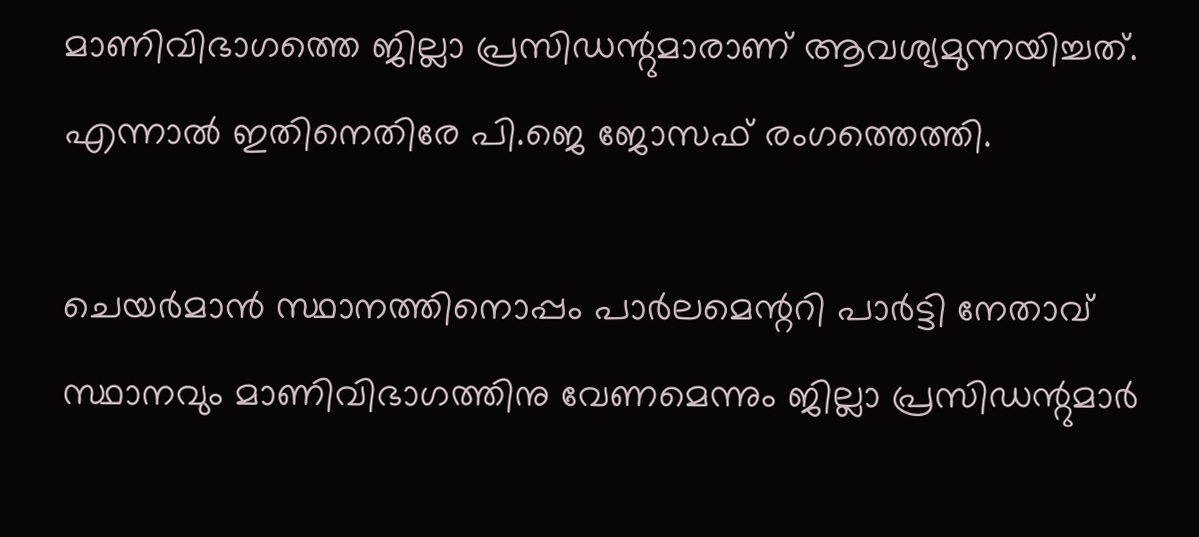മാണിവിഭാഗത്തെ ജില്ലാ പ്രസിഡന്റുമാരാണ് ആവശ്യമുന്നയിച്ചത്. എന്നാല്‍ ഇതിനെതിരേ പി.ജെ ജോസഫ് രംഗത്തെത്തി.

ചെയര്‍മാന്‍ സ്ഥാനത്തിനൊപ്പം പാര്‍ലമെന്ററി പാര്‍ട്ടി നേതാവ് സ്ഥാനവും മാണിവിഭാഗത്തിനു വേണമെന്നും ജില്ലാ പ്രസിഡന്റുമാര്‍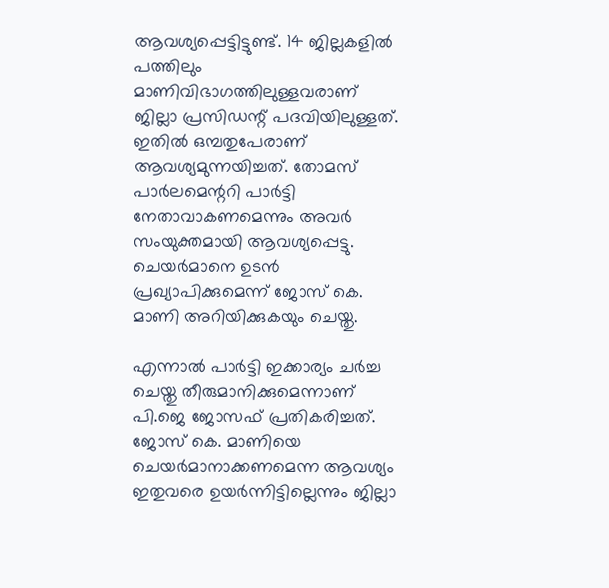ആവശ്യപ്പെട്ടിട്ടുണ്ട്. 14 ജില്ലകളില്‍ പത്തിലും മാണിവിഭാഗത്തിലുള്ളവരാണ് ജില്ലാ പ്രസിഡന്റ് പദവിയിലുള്ളത്. ഇതില്‍ ഒമ്പതുപേരാണ് ആവശ്യമുന്നയിച്ചത്. തോമസ് പാര്‍ലമെന്ററി പാര്‍ട്ടി നേതാവാകണമെന്നും അവര്‍ സംയുക്തമായി ആവശ്യപ്പെട്ടു. ചെയര്‍മാനെ ഉടന്‍ പ്രഖ്യാപിക്കുമെന്ന് ജോസ് കെ. മാണി അറിയിക്കുകയും ചെയ്തു.

എന്നാല്‍ പാര്‍ട്ടി ഇക്കാര്യം ചര്‍ച്ച ചെയ്തു തീരുമാനിക്കുമെന്നാണ് പി.ജെ ജോസഫ് പ്രതികരിച്ചത്. ജോസ് കെ. മാണിയെ ചെയര്‍മാനാക്കണമെന്ന ആവശ്യം ഇതുവരെ ഉയര്‍ന്നിട്ടില്ലെന്നും ജില്ലാ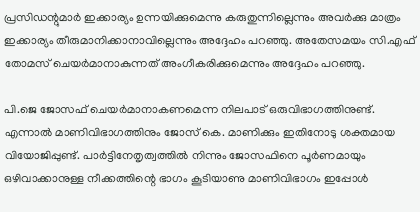പ്രസിഡന്റുമാര്‍ ഇക്കാര്യം ഉന്നയിക്കുമെന്നു കരുതുന്നില്ലെന്നും അവര്‍ക്കു മാത്രം ഇക്കാര്യം തീരുമാനിക്കാനാവില്ലെന്നും അദ്ദേഹം പറഞ്ഞു. അതേസമയം സി.എഫ് തോമസ് ചെയര്‍മാനാകുന്നത് അംഗീകരിക്കുമെന്നും അദ്ദേഹം പറഞ്ഞു.

പി.ജെ ജോസഫ് ചെയര്‍മാനാകണമെന്ന നിലപാട് ഒരുവിഭാഗത്തിനുണ്ട്. എന്നാല്‍ മാണിവിഭാഗത്തിനും ജോസ് കെ. മാണിക്കും ഇതിനോടു ശക്തമായ വിയോജിപ്പുണ്ട്. പാര്‍ട്ടിനേതൃത്വത്തില്‍ നിന്നും ജോസഫിനെ പൂര്‍ണമായും ഒഴിവാക്കാനുള്ള നീക്കത്തിന്റെ ഭാഗം കൂടിയാണു മാണിവിഭാഗം ഇപ്പോള്‍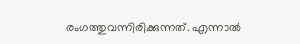രംഗത്തുവന്നിരിക്കുന്നത്. എന്നാല്‍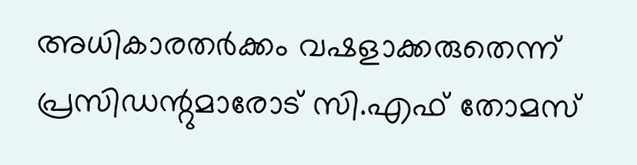അധികാരതര്‍ക്കം വഷളാക്കരുതെന്ന് പ്രസിഡന്റുമാരോട് സി.എഫ് തോമസ്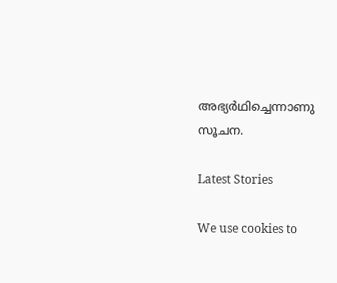അഭ്യര്‍ഥിച്ചെന്നാണു സൂചന.

Latest Stories

We use cookies to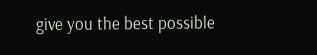give you the best possible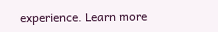experience. Learn more